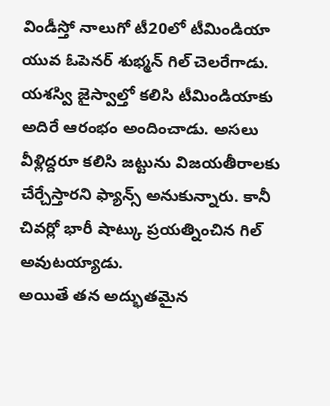విండీస్తో నాలుగో టీ20లో టీమిండియా యువ ఓపెనర్ శుభ్మన్ గిల్ చెలరేగాడు. యశస్వి జైస్వాల్తో కలిసి టీమిండియాకు అదిరే ఆరంభం అందించాడు. అసలు వీళ్లిద్దరూ కలిసి జట్టును విజయతీరాలకు చేర్చేస్తారని ఫ్యాన్స్ అనుకున్నారు. కానీ చివర్లో భారీ షాట్కు ప్రయత్నించిన గిల్ అవుటయ్యాడు.
అయితే తన అద్భుతమైన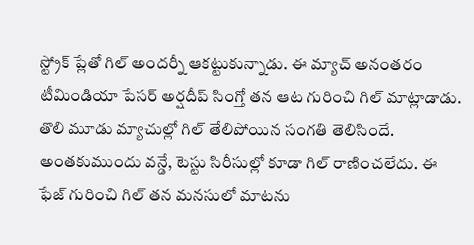స్ట్రోక్ ప్లేతో గిల్ అందర్నీ ఆకట్టుకున్నాడు. ఈ మ్యాచ్ అనంతరం టీమిండియా పేసర్ అర్షదీప్ సింగ్తో తన ఆట గురించి గిల్ మాట్లాడాడు. తొలి మూడు మ్యాచుల్లో గిల్ తేలిపోయిన సంగతి తెలిసిందే. అంతకుముందు వన్డే, టెస్టు సిరీసుల్లో కూడా గిల్ రాణించలేదు. ఈ ఫేజ్ గురించి గిల్ తన మనసులో మాటను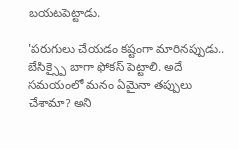బయటపెట్టాడు.

'పరుగులు చేయడం కష్టంగా మారినప్పుడు.. బేసిక్స్పై బాగా ఫోకస్ పెట్టాలి. అదే సమయంలో మనం ఏమైనా తప్పులు చేశామా? అని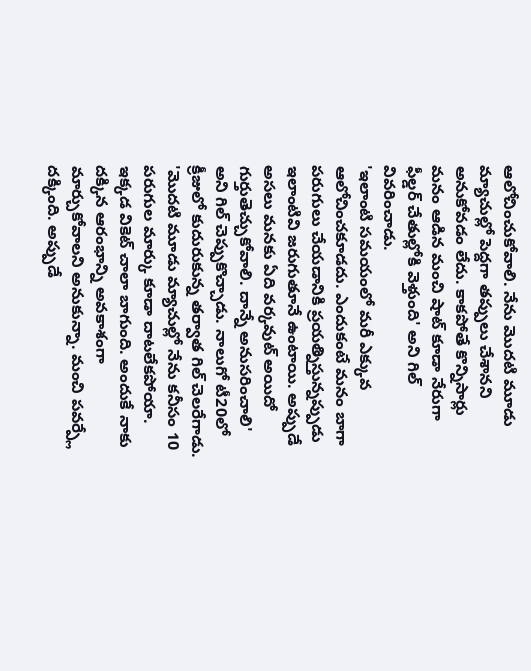ఆలోచించుకోవాలి. నేను మొదటి మూడు మ్యాచుల్లో పెద్దగా తప్పులు చేశానని అనుకోవడం లేదు. కాకపోతే కొన్నిసార్లు మనం ఆడిన మంచి షాట్ కూడా నేరుగా ఫీల్డర్ చేతుల్లోకి వెళ్తుంది' అని గిల్ వివరించాడు.
'ఇలాంటి సమయంలో మరీ ఎక్కువ ఆలోచించకూడదు. ఎందుకంటే మనం బాగా పరుగులు చేయడానికి ప్రయత్నిస్తున్నప్పుడు ఇలాంటివి జరుగుతూనే ఉంటాయి. అప్పుడే అసలు మనకు ఏది వర్కవుట్ అయిదో గుర్తుతెచ్చుకోవాలి. దాన్నే అనుసరించాలి' అని గిల్ చెప్పుకొచ్చాడు. నాలుగో టీ20లో క్రీజులో కుదురుకున్న తర్వాత గిల్ చెలరేగాడు.
'మొదటి మూడు మ్యాచుల్లో నేను కనీసం 10 పరుగుల మార్కు కూడా దాటలేకపోయా. ఇక్కడ వికెట్ చాలా బాగుంది. అందుకే నాకు దక్కిన ఆరంభాన్ని అవకాశంగా మార్చుకోవాలని అనుకున్నా. మంచి పవర్ప్లే దక్కింది. అప్పుడే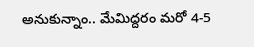అనుకున్నాం.. మేమిద్దరం మరో 4-5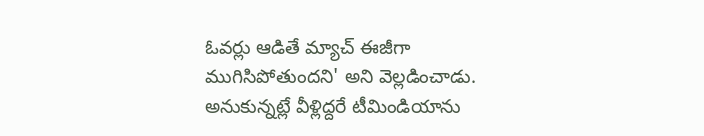ఓవర్లు ఆడితే మ్యాచ్ ఈజీగా ముగిసిపోతుందని' అని వెల్లడించాడు. అనుకున్నట్లే వీళ్లిద్దరే టీమిండియాను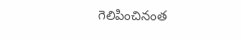గెలిపించినంత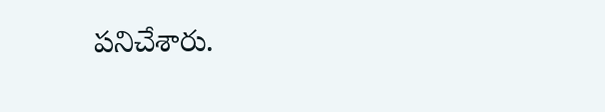పనిచేశారు.